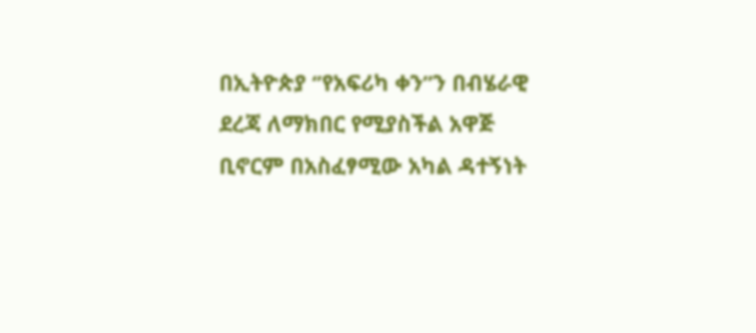በኢትዮጵያ ‘’የአፍሪካ ቀን’’ን በብሄራዊ ደረጃ ለማክበር የሚያስችል አዋጅ ቢኖርም በአስፈፃሚው አካል ዳተኝነት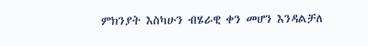ምክንያት እስካሁን ብሄራዊ ቀን መሆን እንዳልቻለ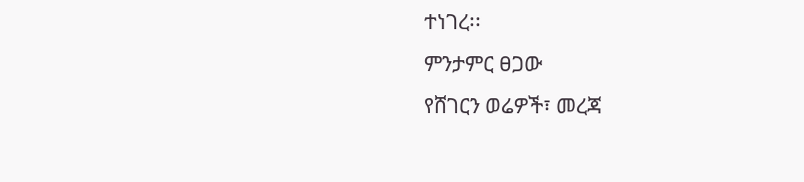ተነገረ፡፡
ምንታምር ፀጋው
የሸገርን ወሬዎች፣ መረጃ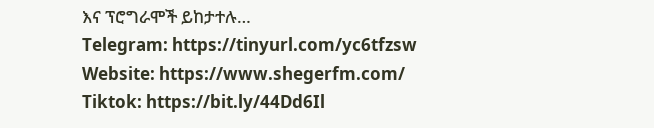እና ፕሮግራሞች ይከታተሉ…
Telegram: https://tinyurl.com/yc6tfzsw
Website: https://www.shegerfm.com/
Tiktok: https://bit.ly/44Dd6Il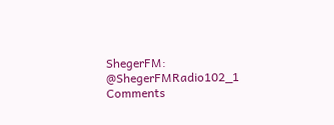ShegerFM: @ShegerFMRadio102_1
Comments